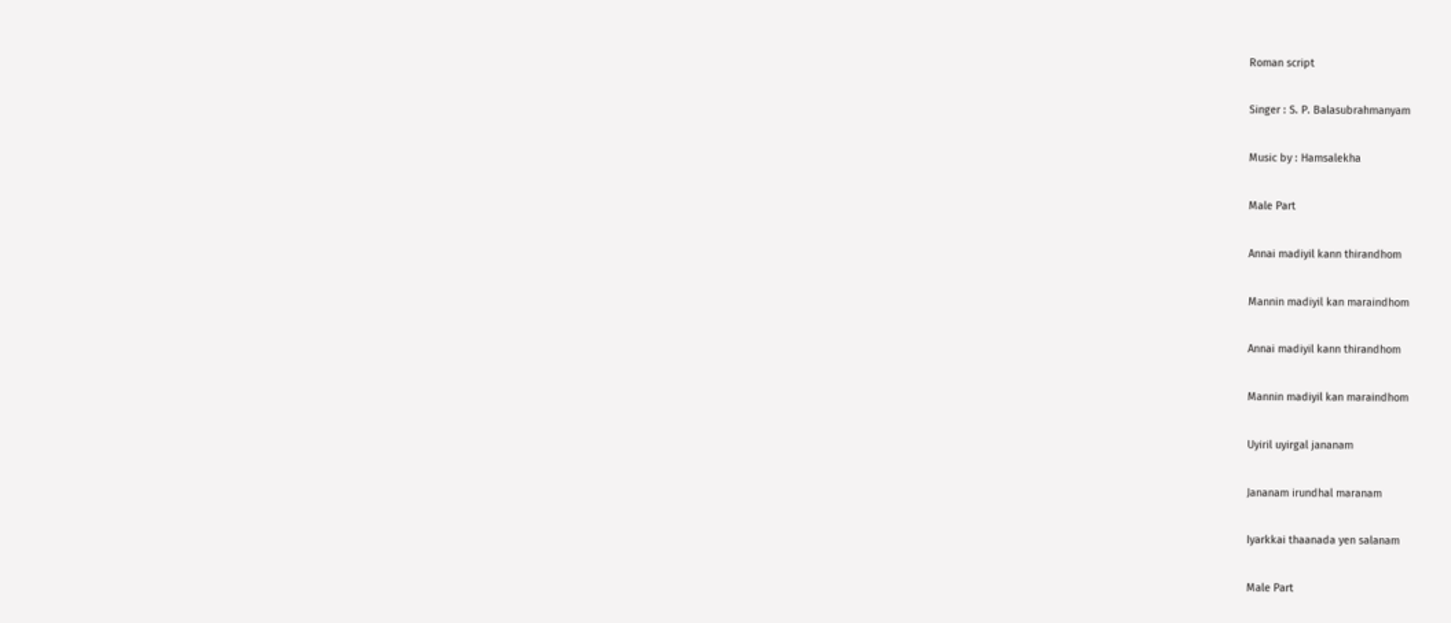Roman script

Singer : S. P. Balasubrahmanyam

Music by : Hamsalekha

Male Part

Annai madiyil kann thirandhom

Mannin madiyil kan maraindhom

Annai madiyil kann thirandhom

Mannin madiyil kan maraindhom

Uyiril uyirgal jananam

Jananam irundhal maranam

Iyarkkai thaanada yen salanam

Male Part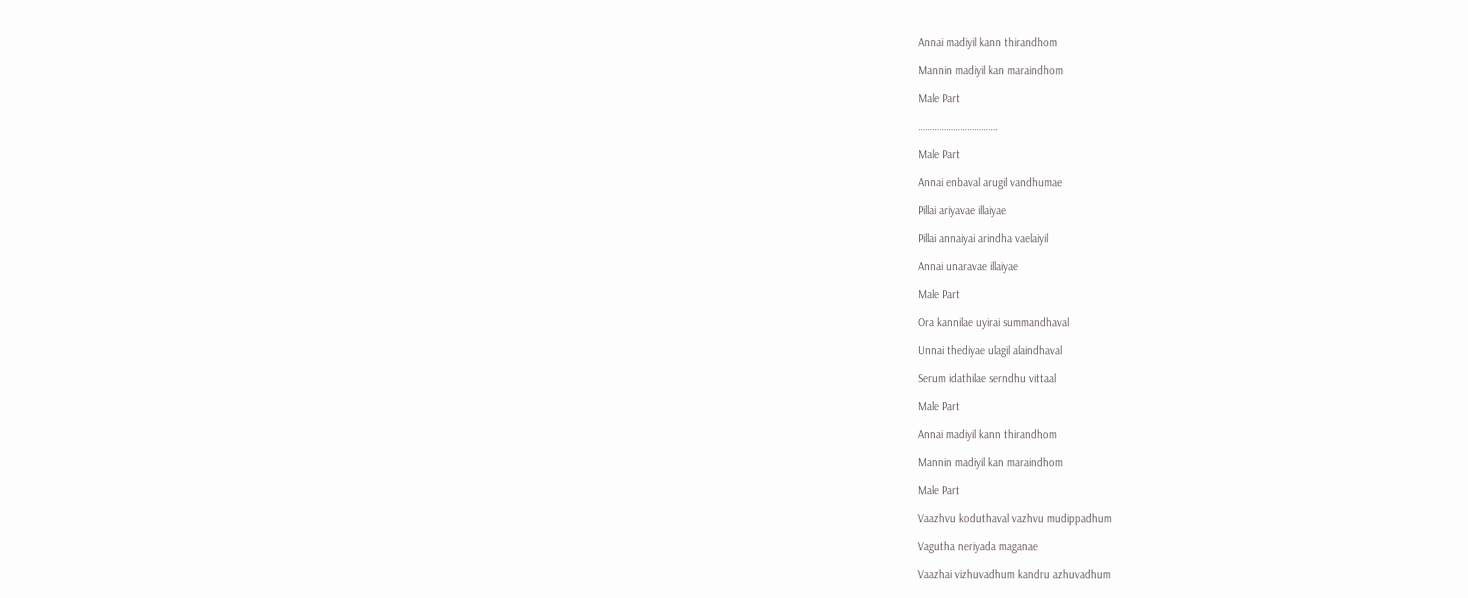Annai madiyil kann thirandhom

Mannin madiyil kan maraindhom

Male Part

…………………………….

Male Part

Annai enbaval arugil vandhumae

Pillai ariyavae illaiyae

Pillai annaiyai arindha vaelaiyil

Annai unaravae illaiyae

Male Part

Ora kannilae uyirai summandhaval

Unnai thediyae ulagil alaindhaval

Serum idathilae serndhu vittaal

Male Part

Annai madiyil kann thirandhom

Mannin madiyil kan maraindhom

Male Part

Vaazhvu koduthaval vazhvu mudippadhum

Vagutha neriyada maganae

Vaazhai vizhuvadhum kandru azhuvadhum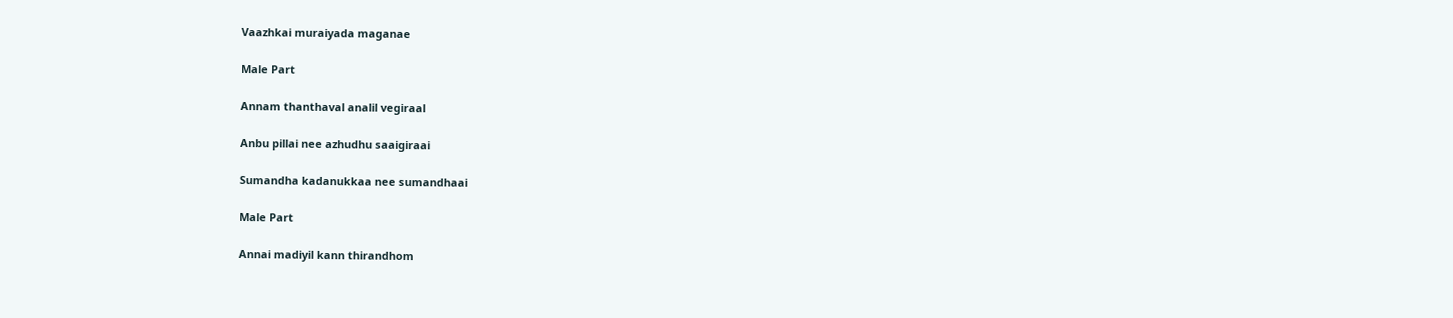Vaazhkai muraiyada maganae

Male Part

Annam thanthaval analil vegiraal

Anbu pillai nee azhudhu saaigiraai

Sumandha kadanukkaa nee sumandhaai

Male Part

Annai madiyil kann thirandhom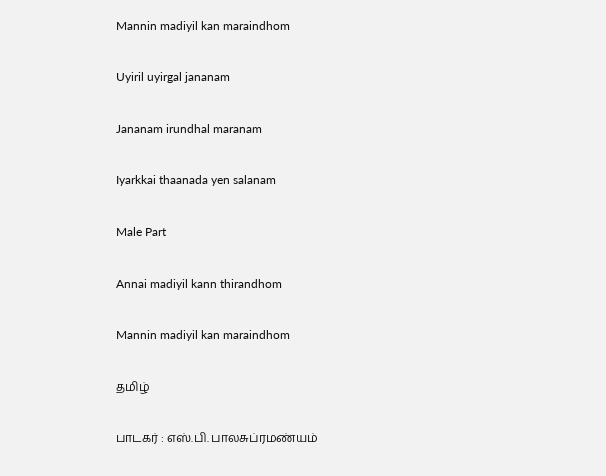Mannin madiyil kan maraindhom

Uyiril uyirgal jananam

Jananam irundhal maranam

Iyarkkai thaanada yen salanam

Male Part

Annai madiyil kann thirandhom

Mannin madiyil kan maraindhom

தமிழ்

பாடகர் : எஸ்.பி. பாலசுப்ரமண்யம்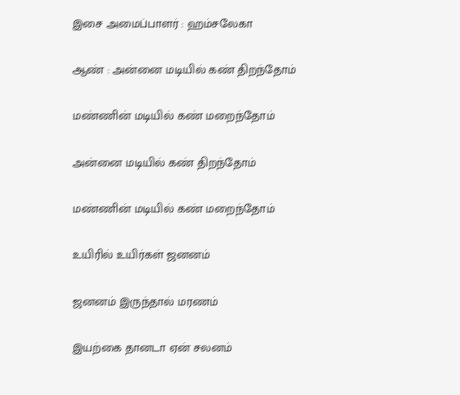இசை அமைப்பாளர் : ஹம்சலேகா

ஆண் : அன்னை மடியில் கண் திறந்தோம்

மண்ணின் மடியில் கண் மறைந்தோம்

அன்னை மடியில் கண் திறந்தோம்

மண்ணின் மடியில் கண் மறைந்தோம்

உயிரில் உயிர்கள் ஜனனம்

ஜனனம் இருந்தால் மரணம்

இயற்கை தானடா ஏன் சலனம்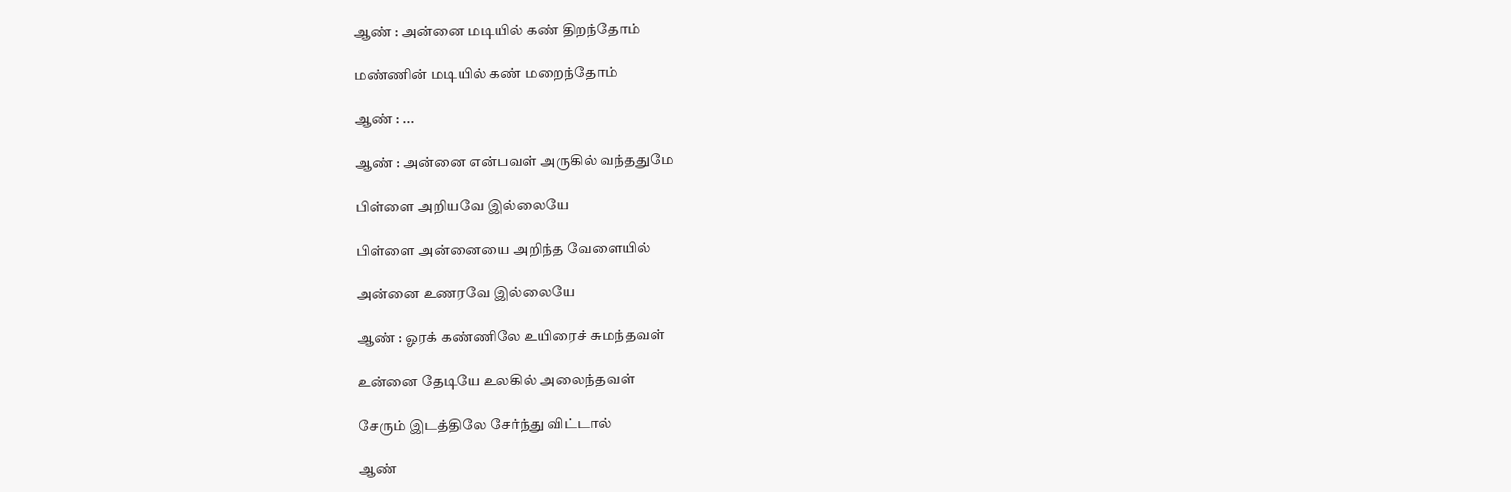ஆண் : அன்னை மடியில் கண் திறந்தோம்

மண்ணின் மடியில் கண் மறைந்தோம்

ஆண் : ...

ஆண் : அன்னை என்பவள் அருகில் வந்ததுமே

பிள்ளை அறியவே இல்லையே

பிள்ளை அன்னையை அறிந்த வேளையில்

அன்னை உணரவே இல்லையே

ஆண் : ஓரக் கண்ணிலே உயிரைச் சுமந்தவள்

உன்னை தேடியே உலகில் அலைந்தவள்

சேரும் இடத்திலே சேர்ந்து விட்டால்

ஆண்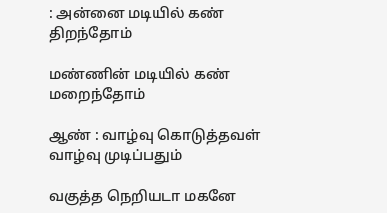: அன்னை மடியில் கண் திறந்தோம்

மண்ணின் மடியில் கண் மறைந்தோம்

ஆண் : வாழ்வு கொடுத்தவள் வாழ்வு முடிப்பதும்

வகுத்த நெறியடா மகனே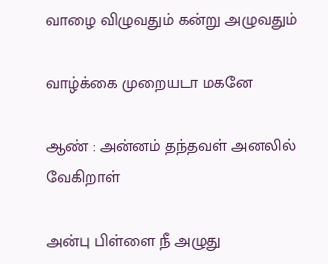வாழை விழுவதும் கன்று அழுவதும்

வாழ்க்கை முறையடா மகனே

ஆண் : அன்னம் தந்தவள் அனலில் வேகிறாள்

அன்பு பிள்ளை நீ அழுது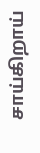சாய்கிறாய்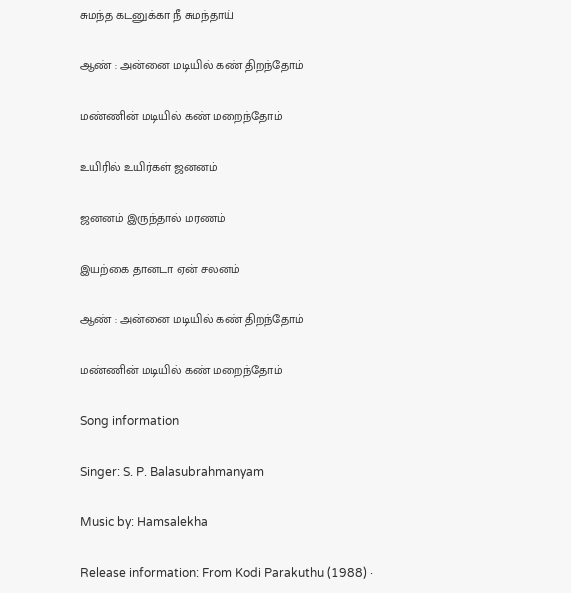சுமந்த கடனுக்கா நீ சுமந்தாய்

ஆண் : அன்னை மடியில் கண் திறந்தோம்

மண்ணின் மடியில் கண் மறைந்தோம்

உயிரில் உயிர்கள் ஜனனம்

ஜனனம் இருந்தால் மரணம்

இயற்கை தானடா ஏன் சலனம்

ஆண் : அன்னை மடியில் கண் திறந்தோம்

மண்ணின் மடியில் கண் மறைந்தோம்

Song information

Singer: S. P. Balasubrahmanyam

Music by: Hamsalekha

Release information: From Kodi Parakuthu (1988) ·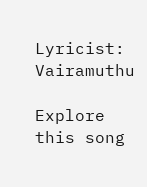Lyricist: Vairamuthu

Explore this song